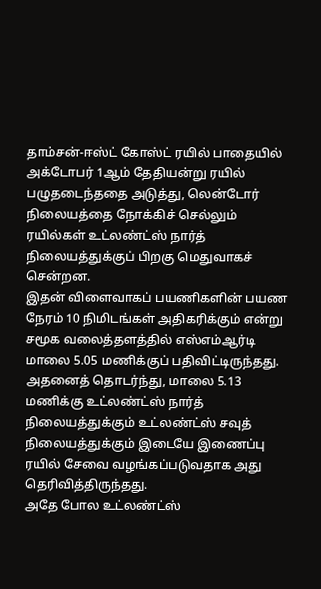தாம்சன்-ஈஸ்ட் கோஸ்ட் ரயில் பாதையில் அக்டோபர் 1ஆம் தேதியன்று ரயில் பழுதடைந்ததை அடுத்து, லென்டோர் நிலையத்தை நோக்கிச் செல்லும் ரயில்கள் உட்லண்ட்ஸ் நார்த் நிலையத்துக்குப் பிறகு மெதுவாகச் சென்றன.
இதன் விளைவாகப் பயணிகளின் பயண நேரம் 10 நிமிடங்கள் அதிகரிக்கும் என்று சமூக வலைத்தளத்தில் எஸ்எம்ஆர்டி மாலை 5.05 மணிக்குப் பதிவிட்டிருந்தது.
அதனைத் தொடர்ந்து, மாலை 5.13 மணிக்கு உட்லண்ட்ஸ் நார்த் நிலையத்துக்கும் உட்லண்ட்ஸ் சவுத் நிலையத்துக்கும் இடையே இணைப்பு ரயில் சேவை வழங்கப்படுவதாக அது தெரிவித்திருந்தது.
அதே போல உட்லண்ட்ஸ்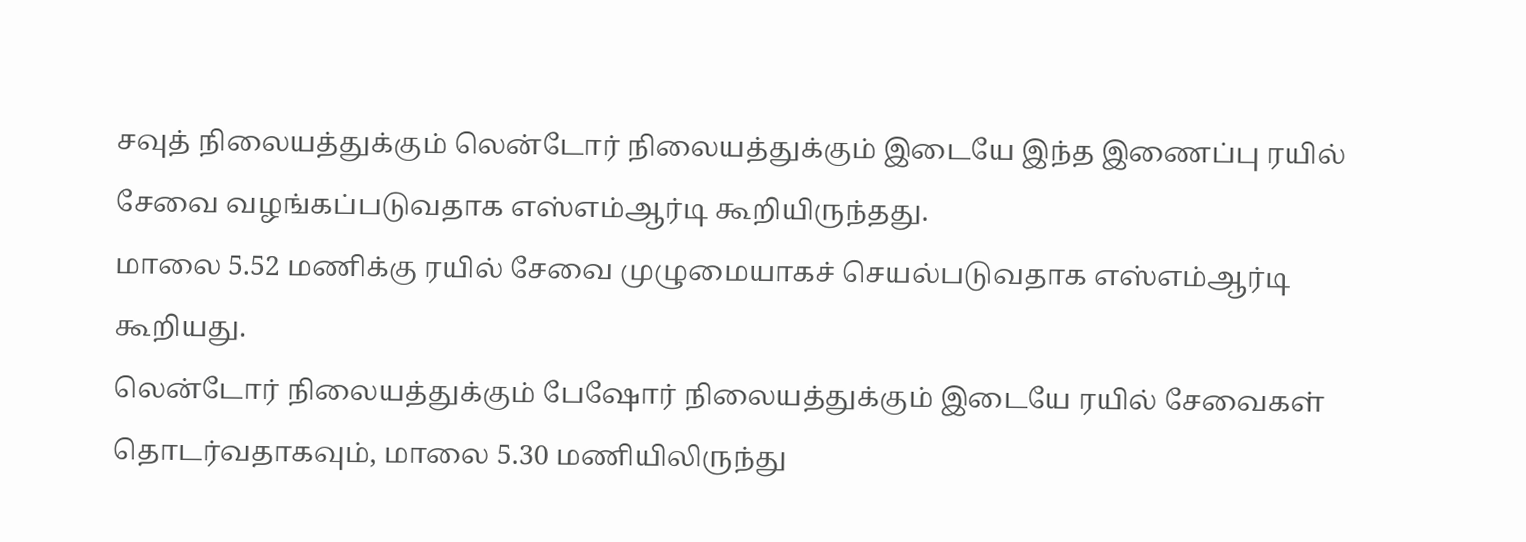சவுத் நிலையத்துக்கும் லென்டோர் நிலையத்துக்கும் இடையே இந்த இணைப்பு ரயில் சேவை வழங்கப்படுவதாக எஸ்எம்ஆர்டி கூறியிருந்தது.
மாலை 5.52 மணிக்கு ரயில் சேவை முழுமையாகச் செயல்படுவதாக எஸ்எம்ஆர்டி கூறியது.
லென்டோர் நிலையத்துக்கும் பேஷோர் நிலையத்துக்கும் இடையே ரயில் சேவைகள் தொடர்வதாகவும், மாலை 5.30 மணியிலிருந்து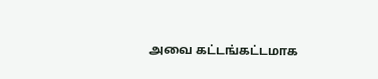அவை கட்டங்கட்டமாக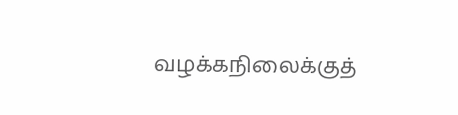வழக்கநிலைக்குத்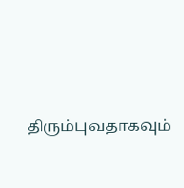திரும்புவதாகவும்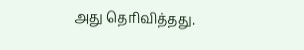அது தெரிவித்தது.